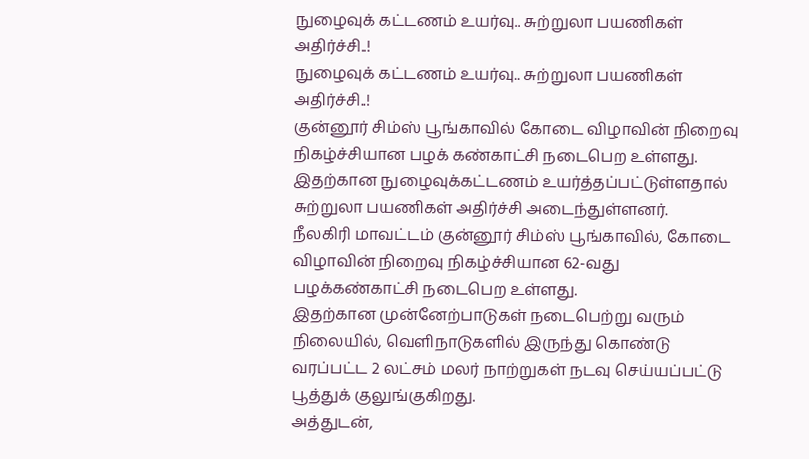நுழைவுக் கட்டணம் உயர்வு.. சுற்றுலா பயணிகள் அதிர்ச்சி..!
நுழைவுக் கட்டணம் உயர்வு.. சுற்றுலா பயணிகள் அதிர்ச்சி..!
குன்னூர் சிம்ஸ் பூங்காவில் கோடை விழாவின் நிறைவு நிகழ்ச்சியான பழக் கண்காட்சி நடைபெற உள்ளது. இதற்கான நுழைவுக்கட்டணம் உயர்த்தப்பட்டுள்ளதால் சுற்றுலா பயணிகள் அதிர்ச்சி அடைந்துள்ளனர்.
நீலகிரி மாவட்டம் குன்னூர் சிம்ஸ் பூங்காவில், கோடை விழாவின் நிறைவு நிகழ்ச்சியான 62-வது பழக்கண்காட்சி நடைபெற உள்ளது.
இதற்கான முன்னேற்பாடுகள் நடைபெற்று வரும் நிலையில், வெளிநாடுகளில் இருந்து கொண்டு வரப்பட்ட 2 லட்சம் மலர் நாற்றுகள் நடவு செய்யப்பட்டு பூத்துக் குலுங்குகிறது.
அத்துடன்,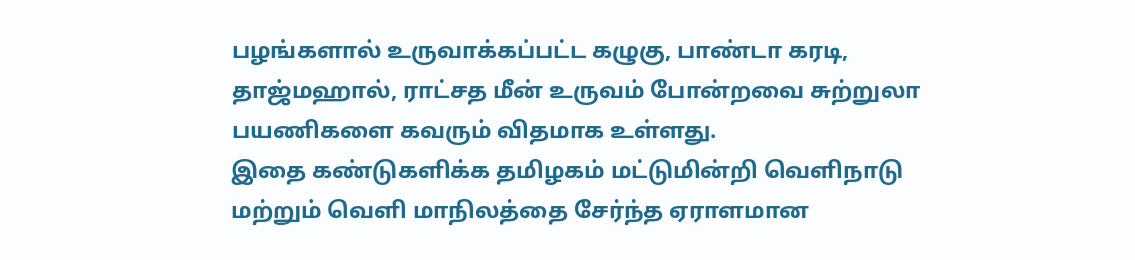பழங்களால் உருவாக்கப்பட்ட கழுகு, பாண்டா கரடி, தாஜ்மஹால், ராட்சத மீன் உருவம் போன்றவை சுற்றுலா பயணிகளை கவரும் விதமாக உள்ளது.
இதை கண்டுகளிக்க தமிழகம் மட்டுமின்றி வெளிநாடு மற்றும் வெளி மாநிலத்தை சேர்ந்த ஏராளமான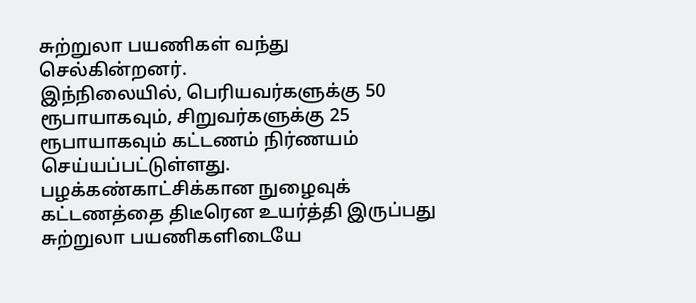சுற்றுலா பயணிகள் வந்து செல்கின்றனர்.
இந்நிலையில், பெரியவர்களுக்கு 50 ரூபாயாகவும், சிறுவர்களுக்கு 25 ரூபாயாகவும் கட்டணம் நிர்ணயம் செய்யப்பட்டுள்ளது. பழக்கண்காட்சிக்கான நுழைவுக் கட்டணத்தை திடீரென உயர்த்தி இருப்பது சுற்றுலா பயணிகளிடையே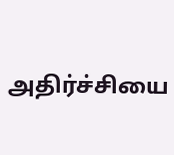அதிர்ச்சியை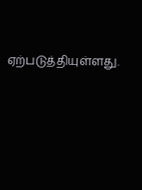ஏற்படுத்தியுள்ளது.